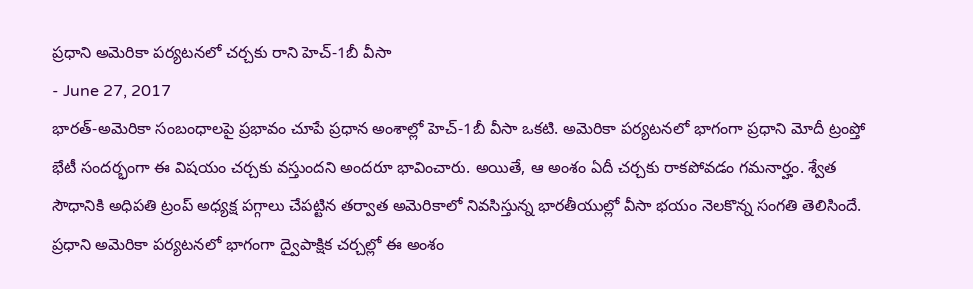ప్రధాని అమెరికా పర్యటనలో చర్చకు రాని హెచ్-1బీ వీసా
- June 27, 2017
భారత్-అమెరికా సంబంధాలపై ప్రభావం చూపే ప్రధాన అంశాల్లో హెచ్-1బీ వీసా ఒకటి. అమెరికా పర్యటనలో భాగంగా ప్రధాని మోదీ ట్రంప్తో భేటీ సందర్భంగా ఈ విషయం చర్చకు వస్తుందని అందరూ భావించారు. అయితే, ఆ అంశం ఏదీ చర్చకు రాకపోవడం గమనార్హం. శ్వేత సౌధానికి అధిపతి ట్రంప్ అధ్యక్ష పగ్గాలు చేపట్టిన తర్వాత అమెరికాలో నివసిస్తున్న భారతీయుల్లో వీసా భయం నెలకొన్న సంగతి తెలిసిందే. ప్రధాని అమెరికా పర్యటనలో భాగంగా ద్వైపాక్షిక చర్చల్లో ఈ అంశం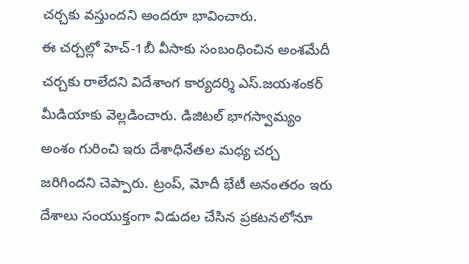చర్చకు వస్తుందని అందరూ భావించారు.
ఈ చర్చల్లో హెచ్-1బీ వీసాకు సంబంధించిన అంశమేదీ చర్చకు రాలేదని విదేశాంగ కార్యదర్శి ఎస్.జయశంకర్ మీడియాకు వెల్లడించారు. డిజిటల్ భాగస్వామ్యం అంశం గురించి ఇరు దేశాధినేతల మధ్య చర్చ జరిగిందని చెప్పారు. ట్రంప్, మోదీ భేటీ అనంతరం ఇరు దేశాలు సంయుక్తంగా విడుదల చేసిన ప్రకటనలోనూ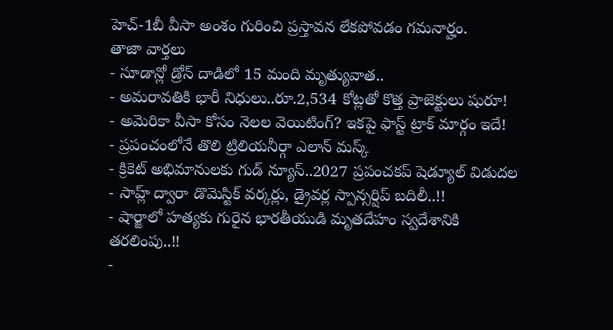హెచ్-1బీ వీసా అంశం గురించి ప్రస్తావన లేకపోవడం గమనార్హం.
తాజా వార్తలు
- సూడాన్లో డ్రోన్ దాడిలో 15 మంది మృత్యువాత..
- అమరావతికి భారీ నిధులు..రూ.2,534 కోట్లతో కొత్త ప్రాజెక్టులు షురూ!
- అమెరికా వీసా కోసం నెలల వెయిటింగ్? ఇకపై ఫాస్ట్ ట్రాక్ మార్గం ఇదే!
- ప్రపంచంలోనే తొలి ట్రిలియనీర్గా ఎలాన్ మస్క్
- క్రికెట్ అభిమానులకు గుడ్ న్యూస్..2027 ప్రపంచకప్ షెడ్యూల్ విడుదల
- సాహ్ల్ ద్వారా డొమెస్టిక్ వర్కర్లు, డ్రైవర్ల స్పాన్సర్షిప్ బదిలీ..!!
- షార్జాలో హత్యకు గురైన భారతీయుడి మృతదేహం స్వదేశానికి తరలింపు..!!
-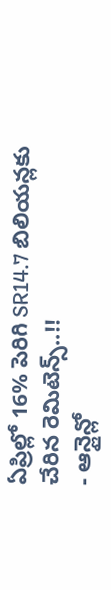ఏప్రిల్లో 16% పెరిగి SR14.7 బిలియన్లకు చేరిన రెమిటెన్స్..!!
- ఆన్లైన్లో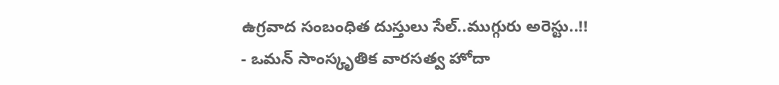ఉగ్రవాద సంబంధిత దుస్తులు సేల్..ముగ్గురు అరెస్టు..!!
- ఒమన్ సాంస్కృతిక వారసత్వ హోదా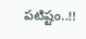పటిష్టం..!!